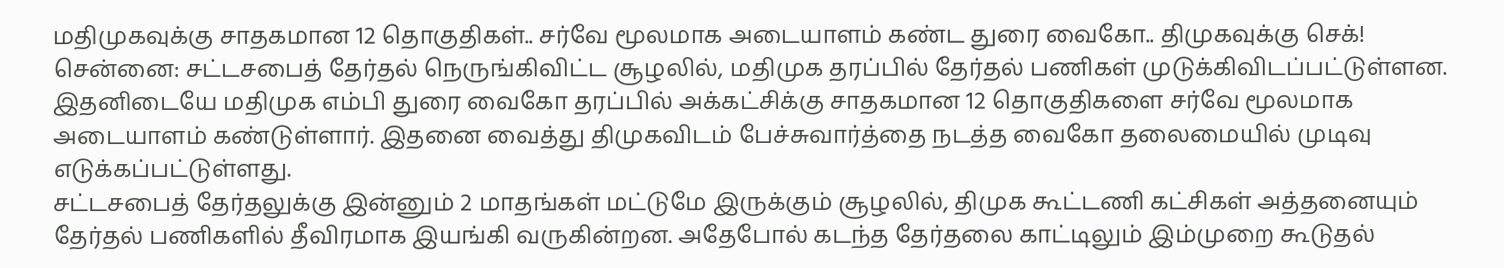மதிமுகவுக்கு சாதகமான 12 தொகுதிகள்.. சர்வே மூலமாக அடையாளம் கண்ட துரை வைகோ.. திமுகவுக்கு செக்!
சென்னை: சட்டசபைத் தேர்தல் நெருங்கிவிட்ட சூழலில், மதிமுக தரப்பில் தேர்தல் பணிகள் முடுக்கிவிடப்பட்டுள்ளன. இதனிடையே மதிமுக எம்பி துரை வைகோ தரப்பில் அக்கட்சிக்கு சாதகமான 12 தொகுதிகளை சர்வே மூலமாக அடையாளம் கண்டுள்ளார். இதனை வைத்து திமுகவிடம் பேச்சுவார்த்தை நடத்த வைகோ தலைமையில் முடிவு எடுக்கப்பட்டுள்ளது.
சட்டசபைத் தேர்தலுக்கு இன்னும் 2 மாதங்கள் மட்டுமே இருக்கும் சூழலில், திமுக கூட்டணி கட்சிகள் அத்தனையும் தேர்தல் பணிகளில் தீவிரமாக இயங்கி வருகின்றன. அதேபோல் கடந்த தேர்தலை காட்டிலும் இம்முறை கூடுதல்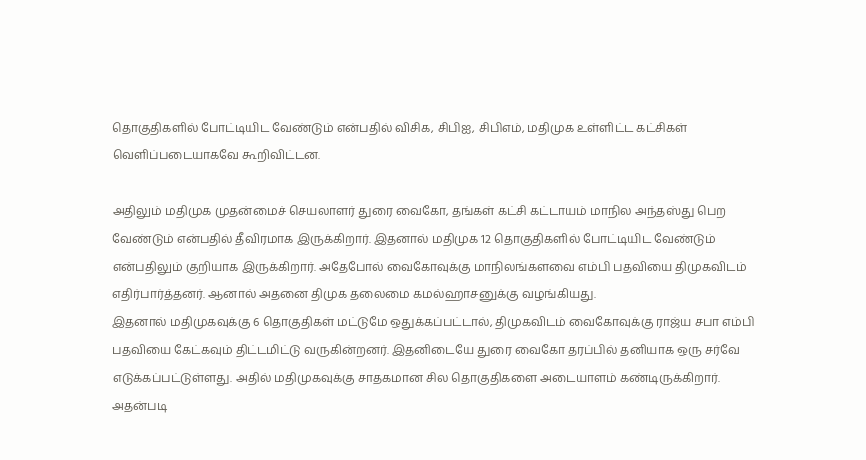தொகுதிகளில் போட்டியிட வேண்டும் என்பதில் விசிக, சிபிஐ, சிபிஎம், மதிமுக உள்ளிட்ட கட்சிகள் வெளிப்படையாகவே கூறிவிட்டன.

அதிலும் மதிமுக முதன்மைச் செயலாளர் துரை வைகோ, தங்கள் கட்சி கட்டாயம் மாநில அந்தஸ்து பெற வேண்டும் என்பதில் தீவிரமாக இருக்கிறார். இதனால் மதிமுக 12 தொகுதிகளில் போட்டியிட வேண்டும் என்பதிலும் குறியாக இருக்கிறார். அதேபோல் வைகோவுக்கு மாநிலங்களவை எம்பி பதவியை திமுகவிடம் எதிர்பார்த்தனர். ஆனால் அதனை திமுக தலைமை கமல்ஹாசனுக்கு வழங்கியது.
இதனால் மதிமுகவுக்கு 6 தொகுதிகள் மட்டுமே ஒதுக்கப்பட்டால், திமுகவிடம் வைகோவுக்கு ராஜ்ய சபா எம்பி பதவியை கேட்கவும் திட்டமிட்டு வருகின்றனர். இதனிடையே துரை வைகோ தரப்பில் தனியாக ஒரு சர்வே எடுக்கப்பட்டுள்ளது. அதில் மதிமுகவுக்கு சாதகமான சில தொகுதிகளை அடையாளம் கண்டிருக்கிறார்.
அதன்படி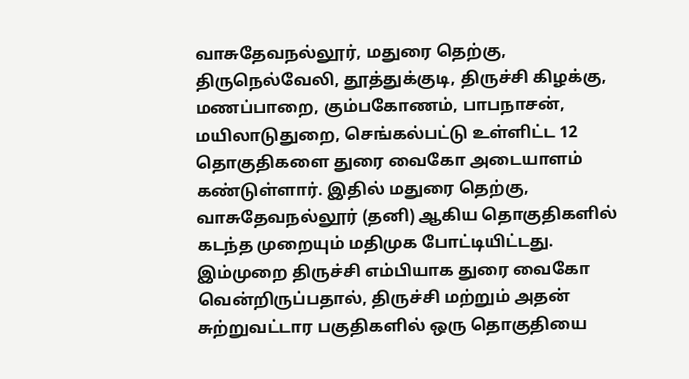வாசுதேவநல்லூர், மதுரை தெற்கு, திருநெல்வேலி, தூத்துக்குடி, திருச்சி கிழக்கு, மணப்பாறை, கும்பகோணம், பாபநாசன், மயிலாடுதுறை, செங்கல்பட்டு உள்ளிட்ட 12 தொகுதிகளை துரை வைகோ அடையாளம் கண்டுள்ளார். இதில் மதுரை தெற்கு, வாசுதேவநல்லூர் (தனி) ஆகிய தொகுதிகளில் கடந்த முறையும் மதிமுக போட்டியிட்டது.
இம்முறை திருச்சி எம்பியாக துரை வைகோ வென்றிருப்பதால், திருச்சி மற்றும் அதன் சுற்றுவட்டார பகுதிகளில் ஒரு தொகுதியை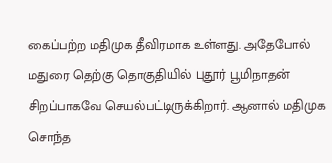கைப்பற்ற மதிமுக தீவிரமாக உள்ளது. அதேபோல் மதுரை தெற்கு தொகுதியில் புதூர் பூமிநாதன் சிறப்பாகவே செயல்பட்டிருக்கிறார். ஆனால் மதிமுக சொந்த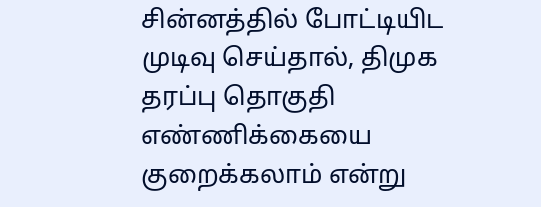சின்னத்தில் போட்டியிட முடிவு செய்தால், திமுக தரப்பு தொகுதி எண்ணிக்கையை குறைக்கலாம் என்று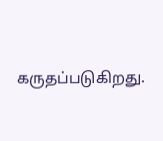கருதப்படுகிறது.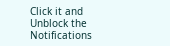Click it and Unblock the Notifications